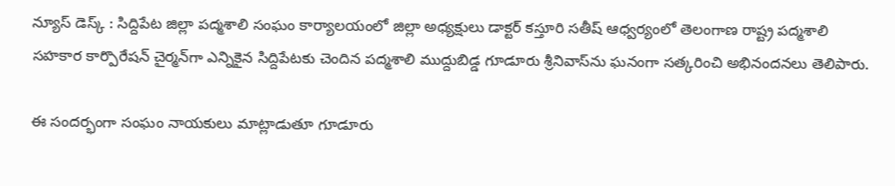న్యూస్ డెస్క్ : సిద్దిపేట జిల్లా పద్మశాలి సంఘం కార్యాలయంలో జిల్లా అధ్యక్షులు డాక్టర్ కస్తూరి సతీష్ ఆధ్వర్యంలో తెలంగాణ రాష్ట్ర పద్మశాలి సహకార కార్పొరేషన్ చైర్మన్‌గా ఎన్నికైన సిద్దిపేటకు చెందిన పద్మశాలి ముద్దుబిడ్డ గూడూరు శ్రీనివాస్‌ను ఘనంగా సత్కరించి అభినందనలు తెలిపారు.

ఈ సందర్భంగా సంఘం నాయకులు మాట్లాడుతూ గూడూరు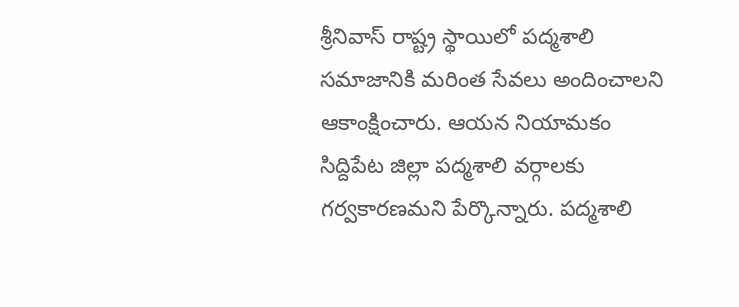శ్రీనివాస్ రాష్ట్ర స్థాయిలో పద్మశాలి సమాజానికి మరింత సేవలు అందించాలని ఆకాంక్షించారు. ఆయన నియామకం సిద్దిపేట జిల్లా పద్మశాలి వర్గాలకు గర్వకారణమని పేర్కొన్నారు. పద్మశాలి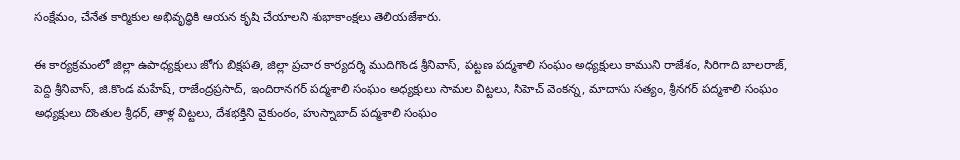సంక్షేమం, చేనేత కార్మికుల అభివృద్ధికి ఆయన కృషి చేయాలని శుభాకాంక్షలు తెలియజేశారు.

ఈ కార్యక్రమంలో జిల్లా ఉపాధ్యక్షులు జోగు బిక్షపతి, జిల్లా ప్రచార కార్యదర్శి ముదిగొండ శ్రీనివాస్, పట్టణ పద్మశాలి సంఘం అధ్యక్షులు కాముని రాజేశం, సిరిగాది బాలరాజ్, పెద్ది శ్రీనివాస్, జి.కొండ మహేష్, రాజేంద్రప్రసాద్, ఇందిరానగర్ పద్మశాలి సంఘం అధ్యక్షులు సామల విట్టలు, సిహెచ్ వెంకన్న, మాదాసు సత్యం, శ్రీనగర్ పద్మశాలి సంఘం అధ్యక్షులు దొంతుల శ్రీధర్, తాళ్ల విట్టలు, దేశభక్తిని వైకుంఠం, హుస్నాబాద్ పద్మశాలి సంఘం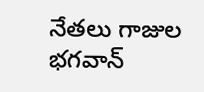నేతలు గాజుల భగవాన్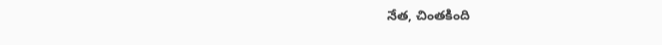నేత, చింతకింది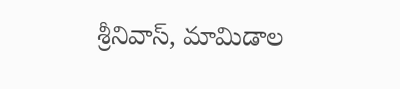శ్రీనివాస్, మామిడాల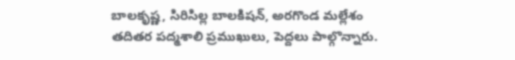బాలకృష్ణ, సిరిసిల్ల బాలకిషన్, అరగొండ మల్లేశం తదితర పద్మశాలి ప్రముఖులు, పెద్దలు పాల్గొన్నారు.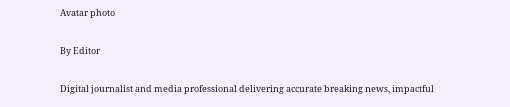Avatar photo

By Editor

Digital journalist and media professional delivering accurate breaking news, impactful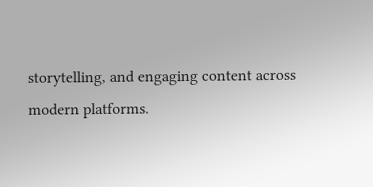storytelling, and engaging content across modern platforms.